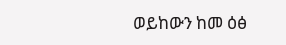ወይከውን ከመ ዕፅ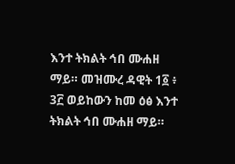እንተ ትክልት ኅበ ሙሐዘ ማይ። መዝሙረ ዳዊት 1፩ ፥ 3፫ ወይከውን ከመ ዕፅ እንተ ትክልት ኅበ ሙሐዘ ማይ።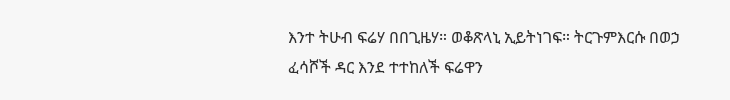እንተ ትሁብ ፍሬሃ በበጊዜሃ። ወቆጽላኒ ኢይትነገፍ። ትርጉምእርሱ በወኃ ፈሳሾች ዳር እንደ ተተከለች ፍሬዋን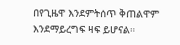በየጊዜዋ እንደምትሰጥ ቅጠልዋም እንደማይረግፍ ዛፍ ይሆናል።